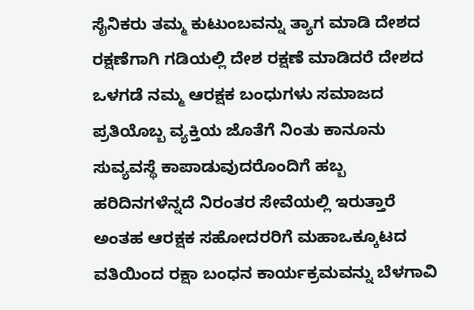ಸೈನಿಕರು ತಮ್ಮ ಕುಟುಂಬವನ್ನು ತ್ಯಾಗ ಮಾಡಿ ದೇಶದ ರಕ್ಷಣೆಗಾಗಿ ಗಡಿಯಲ್ಲಿ ದೇಶ ರಕ್ಷಣೆ ಮಾಡಿದರೆ ದೇಶದ ಒಳಗಡೆ ನಮ್ಮ ಆರಕ್ಷಕ ಬಂಧುಗಳು ಸಮಾಜದ ಪ್ರತಿಯೊಬ್ಬ ವ್ಯಕ್ತಿಯ ಜೊತೆಗೆ ನಿಂತು ಕಾನೂನು ಸುವ್ಯವಸ್ಥೆ ಕಾಪಾಡುವುದರೊಂದಿಗೆ ಹಬ್ಬ ಹರಿದಿನಗಳೆನ್ನದೆ ನಿರಂತರ ಸೇವೆಯಲ್ಲಿ ಇರುತ್ತಾರೆ ಅಂತಹ ಆರಕ್ಷಕ ಸಹೋದರರಿಗೆ ಮಹಾಒಕ್ಕೂಟದ ವತಿಯಿಂದ ರಕ್ಷಾ ಬಂಧನ ಕಾರ್ಯಕ್ರಮವನ್ನು ಬೆಳಗಾವಿ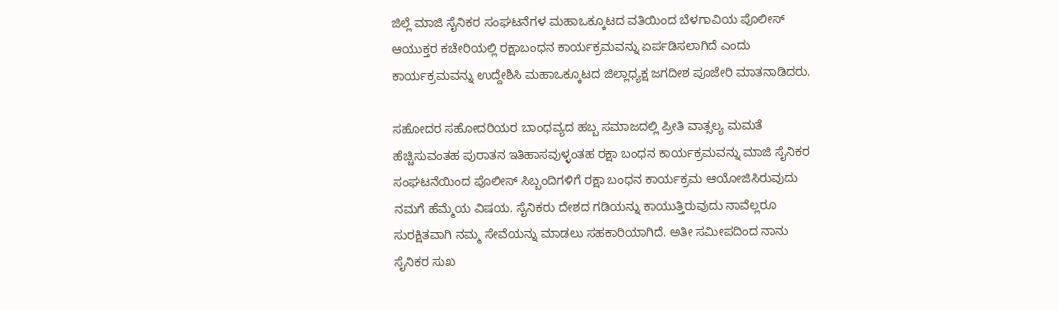ಜಿಲ್ಲೆ ಮಾಜಿ ಸೈನಿಕರ ಸಂಘಟನೆಗಳ ಮಹಾಒಕ್ಕೂಟದ ವತಿಯಿಂದ ಬೆಳಗಾವಿಯ ಪೊಲೀಸ್ ಆಯುಕ್ತರ ಕಚೇರಿಯಲ್ಲಿ ರಕ್ಷಾಬಂಧನ ಕಾರ್ಯಕ್ರಮವನ್ನು ಏರ್ಪಡಿಸಲಾಗಿದೆ ಎಂದು ಕಾರ್ಯಕ್ರಮವನ್ನು ಉದ್ದೇಶಿಸಿ ಮಹಾಒಕ್ಕೂಟದ ಜಿಲ್ಲಾಧ್ಯಕ್ಷ ಜಗದೀಶ ಪೂಜೇರಿ ಮಾತನಾಡಿದರು.

ಸಹೋದರ ಸಹೋದರಿಯರ ಬಾಂಧವ್ಯದ ಹಬ್ಬ ಸಮಾಜದಲ್ಲಿ ಪ್ರೀತಿ ವಾತ್ಸಲ್ಯ ಮಮತೆ ಹೆಚ್ಚಿಸುವಂತಹ ಪುರಾತನ ಇತಿಹಾಸವುಳ್ಳಂತಹ ರಕ್ಷಾ ಬಂಧನ ಕಾರ್ಯಕ್ರಮವನ್ನು ಮಾಜಿ ಸೈನಿಕರ ಸಂಘಟನೆಯಿಂದ ಪೊಲೀಸ್ ಸಿಬ್ಬಂದಿಗಳಿಗೆ ರಕ್ಷಾ ಬಂಧನ ಕಾರ್ಯಕ್ರಮ ಆಯೋಜಿಸಿರುವುದು ನಮಗೆ ಹೆಮ್ಮೆಯ ವಿಷಯ. ಸೈನಿಕರು ದೇಶದ ಗಡಿಯನ್ನು ಕಾಯುತ್ತಿರುವುದು ನಾವೆಲ್ಲರೂ ಸುರಕ್ಷಿತವಾಗಿ ನಮ್ಮ ಸೇವೆಯನ್ನು ಮಾಡಲು ಸಹಕಾರಿಯಾಗಿದೆ. ಅತೀ ಸಮೀಪದಿಂದ ನಾನು ಸೈನಿಕರ ಸುಖ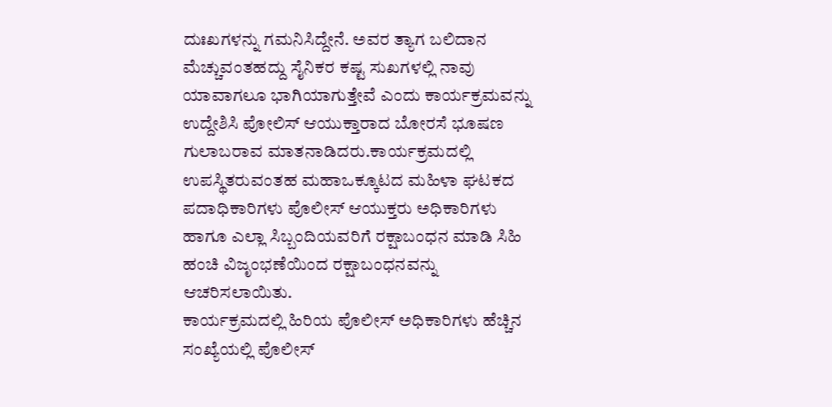ದುಃಖಗಳನ್ನು ಗಮನಿಸಿದ್ದೇನೆ. ಅವರ ತ್ಯಾಗ ಬಲಿದಾನ ಮೆಚ್ಚುವಂತಹದ್ದು ಸೈನಿಕರ ಕಷ್ಟ ಸುಖಗಳಲ್ಲಿ ನಾವು ಯಾವಾಗಲೂ ಭಾಗಿಯಾಗುತ್ತೇವೆ ಎಂದು ಕಾರ್ಯಕ್ರಮವನ್ನು ಉದ್ದೇಶಿಸಿ ಪೋಲಿಸ್ ಆಯುಕ್ತಾರಾದ ಬೋರಸೆ ಭೂಷಣ ಗುಲಾಬರಾವ ಮಾತನಾಡಿದರು.ಕಾರ್ಯಕ್ರಮದಲ್ಲಿ ಉಪಸ್ಥಿತರುವಂತಹ ಮಹಾಒಕ್ಕೂಟದ ಮಹಿಳಾ ಘಟಕದ ಪದಾಧಿಕಾರಿಗಳು ಪೊಲೀಸ್ ಆಯುಕ್ತರು ಅಧಿಕಾರಿಗಳು ಹಾಗೂ ಎಲ್ಲಾ ಸಿಬ್ಬಂದಿಯವರಿಗೆ ರಕ್ಷಾಬಂಧನ ಮಾಡಿ ಸಿಹಿ ಹಂಚಿ ವಿಜೃಂಭಣೆಯಿಂದ ರಕ್ಷಾಬಂಧನವನ್ನು ಆಚರಿಸಲಾಯಿತು.
ಕಾರ್ಯಕ್ರಮದಲ್ಲಿ ಹಿರಿಯ ಪೊಲೀಸ್ ಅಧಿಕಾರಿಗಳು ಹೆಚ್ಚಿನ ಸಂಖ್ಯೆಯಲ್ಲಿ ಪೊಲೀಸ್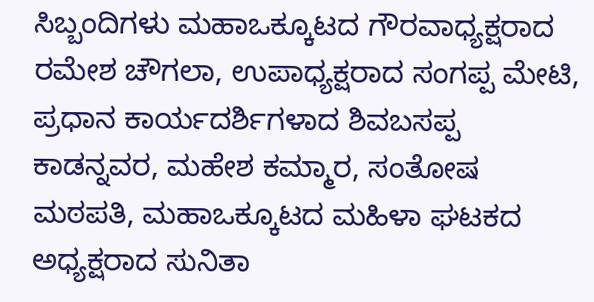ಸಿಬ್ಬಂದಿಗಳು ಮಹಾಒಕ್ಕೂಟದ ಗೌರವಾಧ್ಯಕ್ಷರಾದ ರಮೇಶ ಚೌಗಲಾ, ಉಪಾಧ್ಯಕ್ಷರಾದ ಸಂಗಪ್ಪ ಮೇಟಿ, ಪ್ರಧಾನ ಕಾರ್ಯದರ್ಶಿಗಳಾದ ಶಿವಬಸಪ್ಪ ಕಾಡನ್ನವರ, ಮಹೇಶ ಕಮ್ಮಾರ, ಸಂತೋಷ ಮಠಪತಿ, ಮಹಾಒಕ್ಕೂಟದ ಮಹಿಳಾ ಘಟಕದ ಅಧ್ಯಕ್ಷರಾದ ಸುನಿತಾ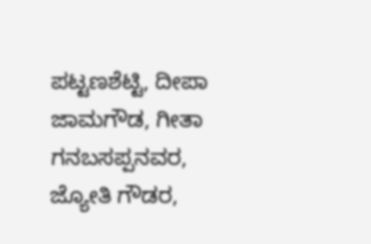ಪಟ್ಟಣಶೆಟ್ಟಿ, ದೀಪಾ ಜಾಮಗೌಡ, ಗೀತಾ ಗನಬಸಪ್ಪನವರ, ಜ್ಯೋತಿ ಗೌಡರ,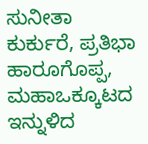ಸುನೀತಾ ಕುರ್ಕುರೆ, ಪ್ರತಿಭಾ ಹಾರೂಗೊಪ್ಪ, ಮಹಾಒಕ್ಕೂಟದ ಇನ್ನುಳಿದ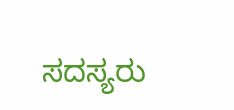ಸದಸ್ಯರು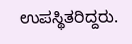ಉಪಸ್ಥಿತರಿದ್ದರು.